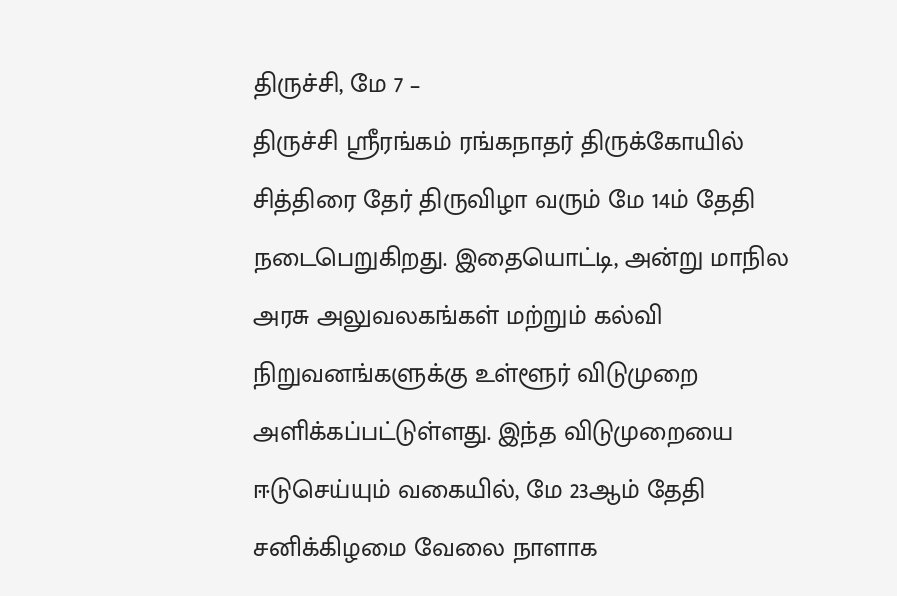திருச்சி, மே 7 –
திருச்சி ஸ்ரீரங்கம் ரங்கநாதர் திருக்கோயில் சித்திரை தேர் திருவிழா வரும் மே 14ம் தேதி நடைபெறுகிறது. இதையொட்டி, அன்று மாநில அரசு அலுவலகங்கள் மற்றும் கல்வி நிறுவனங்களுக்கு உள்ளூர் விடுமுறை அளிக்கப்பட்டுள்ளது. இந்த விடுமுறையை ஈடுசெய்யும் வகையில், மே 23ஆம் தேதி சனிக்கிழமை வேலை நாளாக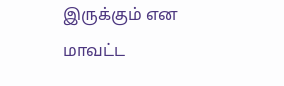இருக்கும் என மாவட்ட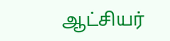ஆட்சியர்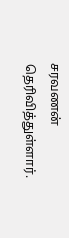சரவணன் தெரிவித்துள்ளார்.